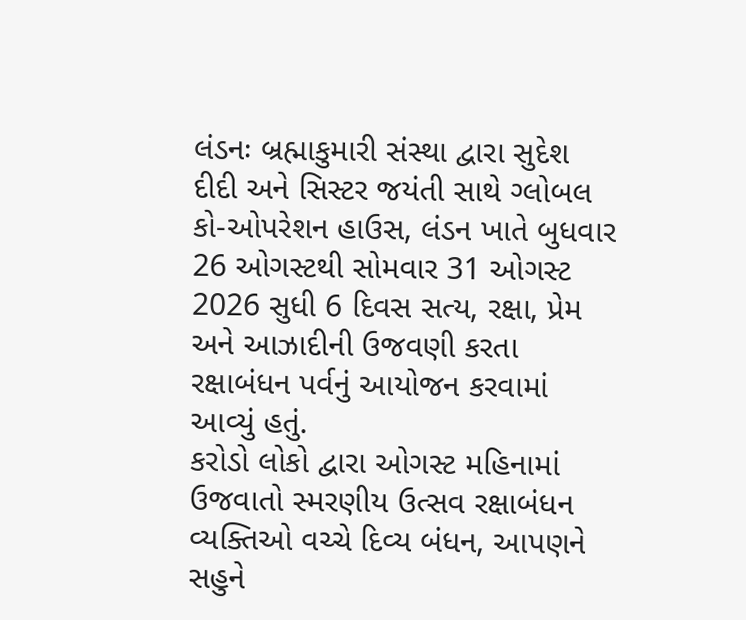લંડનઃ બ્રહ્માકુમારી સંસ્થા દ્વારા સુદેશ દીદી અને સિસ્ટર જયંતી સાથે ગ્લોબલ કો-ઓપરેશન હાઉસ, લંડન ખાતે બુધવાર 26 ઓગસ્ટથી સોમવાર 31 ઓગસ્ટ 2026 સુધી 6 દિવસ સત્ય, રક્ષા, પ્રેમ અને આઝાદીની ઉજવણી કરતા રક્ષાબંધન પર્વનું આયોજન કરવામાં આવ્યું હતું.
કરોડો લોકો દ્વારા ઓગસ્ટ મહિનામાં ઉજવાતો સ્મરણીય ઉત્સવ રક્ષાબંધન વ્યક્તિઓ વચ્ચે દિવ્ય બંધન, આપણને સહુને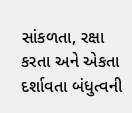સાંકળતા, રક્ષા કરતા અને એકતા દર્શાવતા બંધુત્વની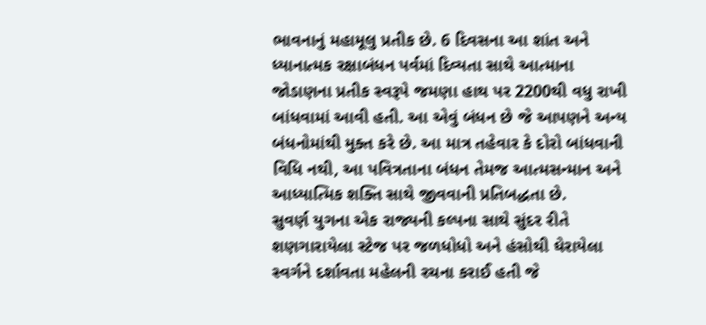ભાવનાનું મહામૂલુ પ્રતીક છે. 6 દિવસના આ શાંત અને ધ્યાનાત્મક રક્ષાબંધન પર્વમાં દિવ્યતા સાથે આત્માના જોડાણના પ્રતીક સ્વરૂપે જમણા હાથ પર 2200થી વધુ રાખી બાંધવામાં આવી હતી. આ એવું બંધન છે જે આપણને અન્ય બંધનોમાંથી મુક્ત કરે છે. આ માત્ર તહેવાર કે દોરો બાંધવાની વિધિ નથી, આ પવિત્રતાના બંધન તેમજ આત્મસન્માન અને આધ્યાત્મિક શક્તિ સાથે જીવવાની પ્રતિબદ્ધતા છે.
સુવર્ણ યુગના એક રાજ્યની કલ્પના સાથે સુંદર રીતે શણગારાયેલા સ્ટેજ પર જળધોધો અને હંસોથી ઘેરાયેલા સ્વર્ગને દર્શાવતા મહેલની રચના કરાઈ હતી જે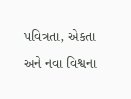પવિત્રતા, એકતા અને નવા વિશ્વના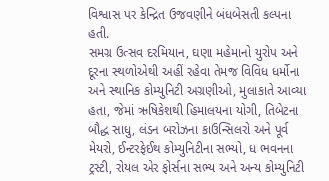વિશ્વાસ પર કેન્દ્રિત ઉજવણીને બંધબેસતી કલ્પના હતી.
સમગ્ર ઉત્સવ દરમિયાન, ઘણા મહેમાનો યુરોપ અને દૂરના સ્થળોએથી અહીં રહેવા તેમજ વિવિધ ધર્મોના અને સ્થાનિક કોમ્યુનિટી અગ્રણીઓ, મુલાકાતે આવ્યા હતા, જેમાં ઋષિકેશથી હિમાલયના યોગી, તિબેટના બૌદ્ધ સાધુ, લંડન બરોઝના કાઉન્સિલરો અને પૂર્વ મેયરો, ઈન્ટરફેઈથ કોમ્યુનિટીના સભ્યો, ધ ભવનના ટ્રસ્ટી, રોયલ એર ફોર્સના સભ્ય અને અન્ય કોમ્યુનિટી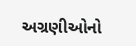અગ્રણીઓનો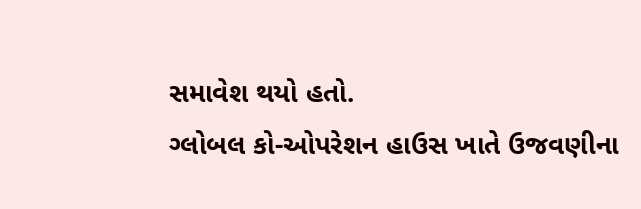સમાવેશ થયો હતો.
ગ્લોબલ કો-ઓપરેશન હાઉસ ખાતે ઉજવણીના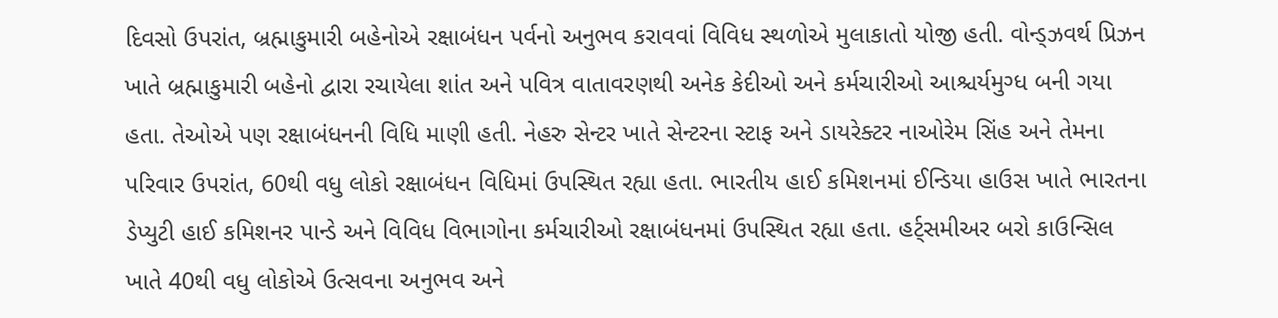દિવસો ઉપરાંત, બ્રહ્માકુમારી બહેનોએ રક્ષાબંધન પર્વનો અનુભવ કરાવવાં વિવિધ સ્થળોએ મુલાકાતો યોજી હતી. વોન્ડ્ઝવર્થ પ્રિઝન ખાતે બ્રહ્માકુમારી બહેનો દ્વારા રચાયેલા શાંત અને પવિત્ર વાતાવરણથી અનેક કેદીઓ અને કર્મચારીઓ આશ્ચર્યમુગ્ધ બની ગયા હતા. તેઓએ પણ રક્ષાબંધનની વિધિ માણી હતી. નેહરુ સેન્ટર ખાતે સેન્ટરના સ્ટાફ અને ડાયરેક્ટર નાઓરેમ સિંહ અને તેમના પરિવાર ઉપરાંત, 60થી વધુ લોકો રક્ષાબંધન વિધિમાં ઉપસ્થિત રહ્યા હતા. ભારતીય હાઈ કમિશનમાં ઈન્ડિયા હાઉસ ખાતે ભારતના ડેપ્યુટી હાઈ કમિશનર પાન્ડે અને વિવિધ વિભાગોના કર્મચારીઓ રક્ષાબંધનમાં ઉપસ્થિત રહ્યા હતા. હર્ટ્સમીઅર બરો કાઉન્સિલ ખાતે 40થી વધુ લોકોએ ઉત્સવના અનુભવ અને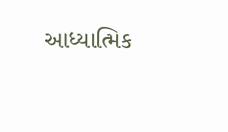આધ્યાત્મિક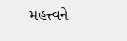મહત્ત્વને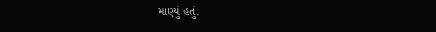માણ્યું હતું.